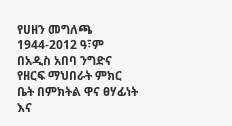የሀዘን መግለጫ 1944-2012 ዓ፣ም በአዲስ አበባ ንግድና የዘርፍ ማህበራት ምክር ቤት በምክትል ዋና ፀሃፊነት እና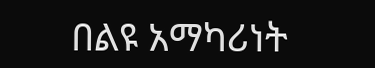በልዩ አማካሪነት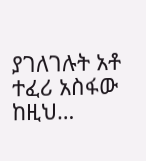ያገለገሉት አቶ ተፈሪ አስፋው ከዚህ…